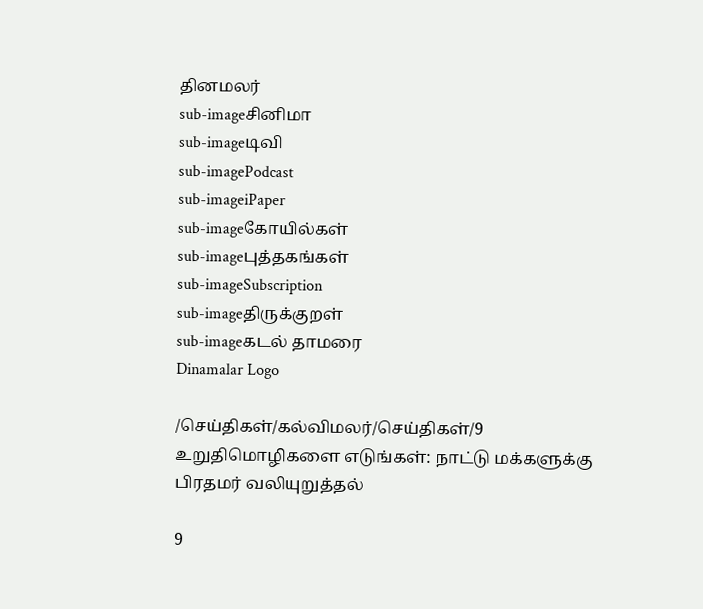தினமலர்
sub-imageசினிமா
sub-imageடிவி
sub-imagePodcast
sub-imageiPaper
sub-imageகோயில்கள்
sub-imageபுத்தகங்கள்
sub-imageSubscription
sub-imageதிருக்குறள்
sub-imageகடல் தாமரை
Dinamalar Logo

/செய்திகள்/கல்விமலர்/செய்திகள்/9 உறுதிமொழிகளை எடுங்கள்: நாட்டு மக்களுக்கு பிரதமர் வலியுறுத்தல்

9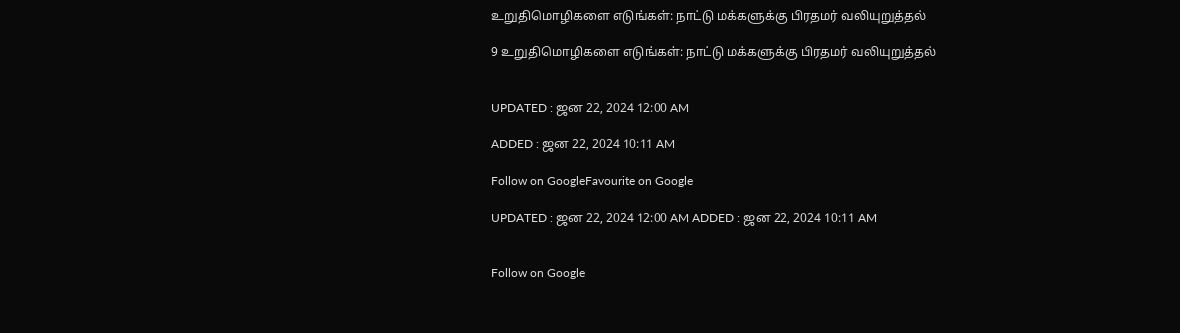உறுதிமொழிகளை எடுங்கள்: நாட்டு மக்களுக்கு பிரதமர் வலியுறுத்தல்

9 உறுதிமொழிகளை எடுங்கள்: நாட்டு மக்களுக்கு பிரதமர் வலியுறுத்தல்


UPDATED : ஜன 22, 2024 12:00 AM

ADDED : ஜன 22, 2024 10:11 AM

Follow on GoogleFavourite on Google

UPDATED : ஜன 22, 2024 12:00 AM ADDED : ஜன 22, 2024 10:11 AM


Follow on Google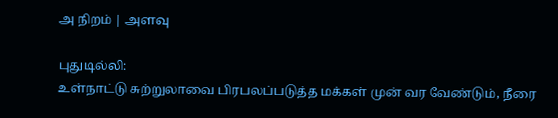அ நிறம் | அளவு

புதுடில்லி:
உள்நாட்டு சுற்றுலாவை பிரபலப்படுத்த மக்கள் முன் வர வேண்டும், நீரை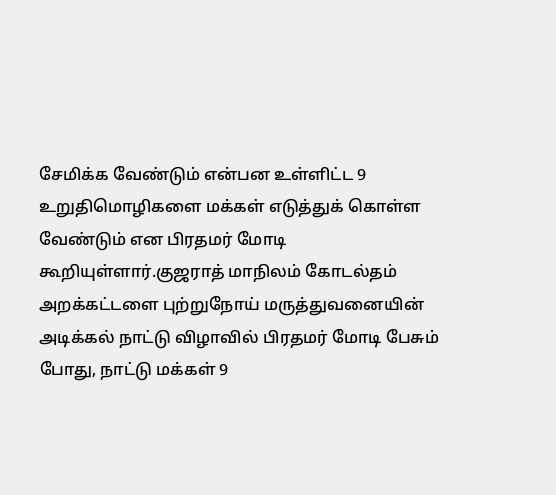சேமிக்க வேண்டும் என்பன உள்ளிட்ட 9 உறுதிமொழிகளை மக்கள் எடுத்துக் கொள்ள வேண்டும் என பிரதமர் மோடி கூறியுள்ளார்.குஜராத் மாநிலம் கோடல்தம் அறக்கட்டளை புற்றுநோய் மருத்துவனையின் அடிக்கல் நாட்டு விழாவில் பிரதமர் மோடி பேசும் போது, நாட்டு மக்கள் 9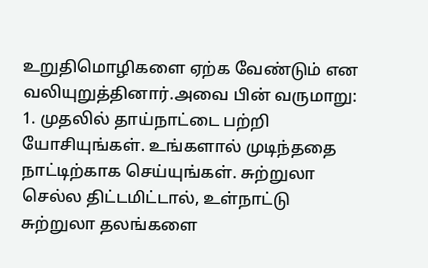உறுதிமொழிகளை ஏற்க வேண்டும் என வலியுறுத்தினார்.அவை பின் வருமாறு:
1. முதலில் தாய்நாட்டை பற்றி யோசியுங்கள். உங்களால் முடிந்ததை நாட்டிற்காக செய்யுங்கள். சுற்றுலா செல்ல திட்டமிட்டால், உள்நாட்டு சுற்றுலா தலங்களை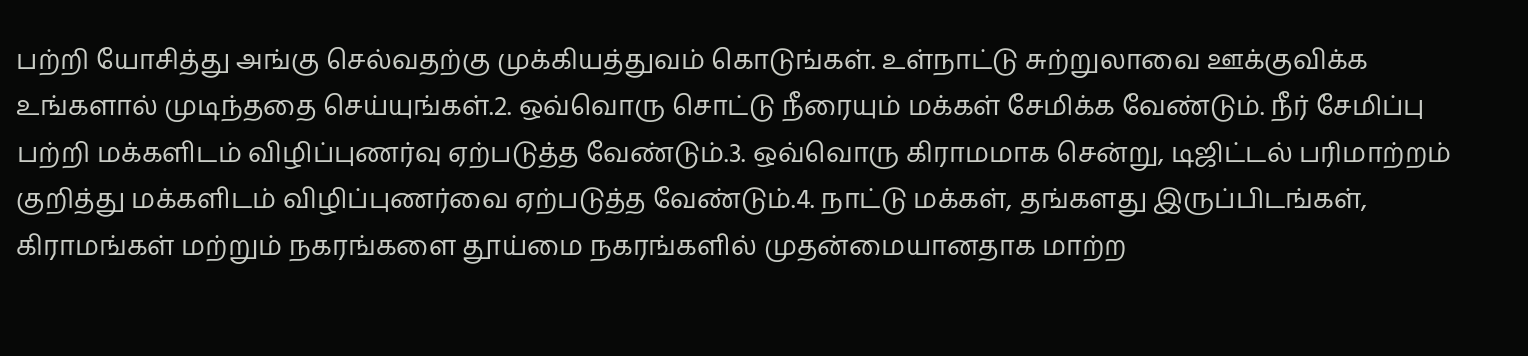பற்றி யோசித்து அங்கு செல்வதற்கு முக்கியத்துவம் கொடுங்கள். உள்நாட்டு சுற்றுலாவை ஊக்குவிக்க உங்களால் முடிந்ததை செய்யுங்கள்.2. ஒவ்வொரு சொட்டு நீரையும் மக்கள் சேமிக்க வேண்டும். நீர் சேமிப்பு பற்றி மக்களிடம் விழிப்புணர்வு ஏற்படுத்த வேண்டும்.3. ஒவ்வொரு கிராமமாக சென்று, டிஜிட்டல் பரிமாற்றம் குறித்து மக்களிடம் விழிப்புணர்வை ஏற்படுத்த வேண்டும்.4. நாட்டு மக்கள், தங்களது இருப்பிடங்கள், கிராமங்கள் மற்றும் நகரங்களை தூய்மை நகரங்களில் முதன்மையானதாக மாற்ற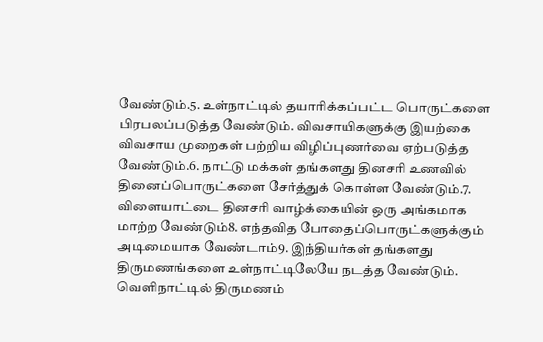வேண்டும்.5. உள்நாட்டில் தயாரிக்கப்பட்ட பொருட்களை பிரபலப்படுத்த வேண்டும். விவசாயிகளுக்கு இயற்கை விவசாய முறைகள் பற்றிய விழிப்புணர்வை ஏற்படுத்த வேண்டும்.6. நாட்டு மக்கள் தங்களது தினசரி உணவில் தினைப்பொருட்களை சேர்த்துக் கொள்ள வேண்டும்.7. விளையாட்டை தினசரி வாழ்க்கையின் ஒரு அங்கமாக மாற்ற வேண்டும்8. எந்தவித போதைப்பொருட்களுக்கும் அடிமையாக வேண்டாம்9. இந்தியர்கள் தங்களது திருமணங்களை உள்நாட்டிலேயே நடத்த வேண்டும். வெளிநாட்டில் திருமணம்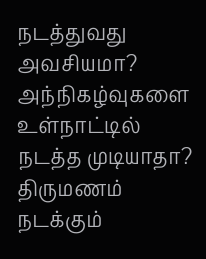நடத்துவது அவசியமா? அந்நிகழ்வுகளை உள்நாட்டில் நடத்த முடியாதா? திருமணம் நடக்கும்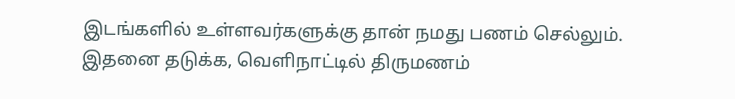இடங்களில் உள்ளவர்களுக்கு தான் நமது பணம் செல்லும். இதனை தடுக்க, வெளிநாட்டில் திருமணம்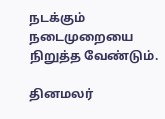நடக்கும் நடைமுறையை நிறுத்த வேண்டும்.

தினமலர்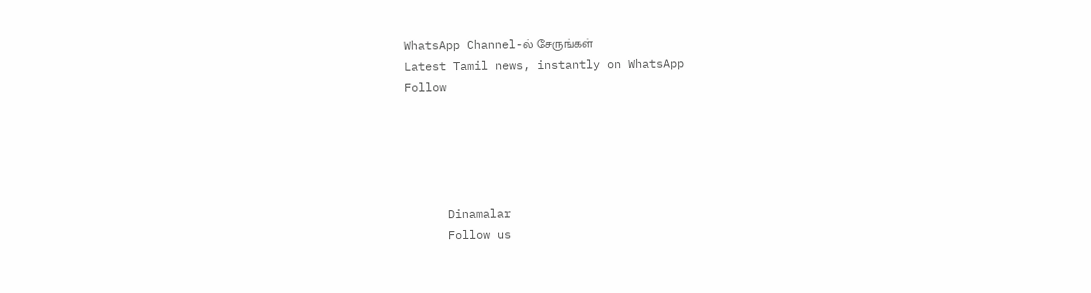WhatsApp Channel-ல் சேருங்கள்
Latest Tamil news, instantly on WhatsApp
Follow





      Dinamalar
      Follow us